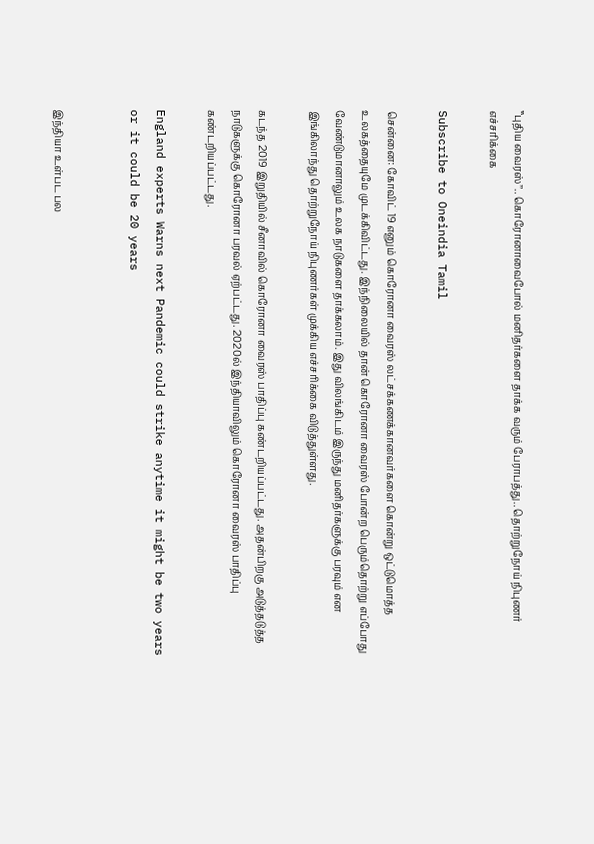‛‛புதிய வைரஸ்’’.. கொரோனாவைபோல் மனிதர்களை தாக்க வரும் பேராபத்து.. தொற்றுநோய் நிபுணர் எச்சரிக்கை

Subscribe to Oneindia Tamil

சென்னை: கோவிட் 19 எனும் கொரோனா வைரஸ் லட்சக்கணக்கானவர்களை கொன்று ஒட்டுமொத்த உலகத்தையுமே முடக்கிவிட்டது. இந்நிலையில் தான் கொரோனா வைரஸ் போன்ற பெரும்தொற்று எப்போது வேண்டுமானாலும் உலக நாடுகளை தாக்கலாம். இது விலங்கிடம் இருந்து மனிதர்களுக்கு பரவும் என இங்கிலாந்து தொற்றுநோய் நிபுணர்கள் முக்கிய எச்சரிக்கை விடுத்துள்ளது.

கடந்த 2019 இறுதியில் சீனாவில் கொரோனா வைரஸ் பாதிப்பு கண்டறியப்பட்டது. அதன்பிறகு அடுத்தடுத்த நாடுகளுக்கு கொரோனா பரவல் ஏற்பட்டது. 2020ல் இந்தியாவிலும் கொரோனா வைரஸ் பாதிப்பு கண்டறியப்பட்டது.

England experts Warns next Pandemic could strike anytime it might be two years or it could be 20 years


இந்தியா உள்பட பல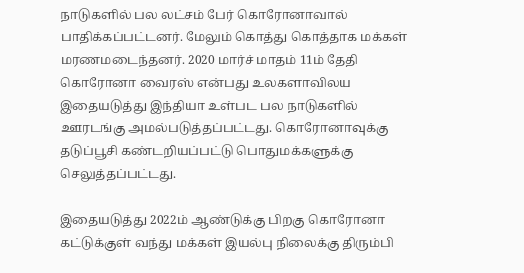நாடுகளில் பல லட்சம் பேர் கொரோனாவால் பாதிக்கப்பட்டனர். மேலும் கொத்து கொத்தாக மக்கள் மரணமடைந்தனர். 2020 மார்ச் மாதம் 11ம் தேதி கொரோனா வைரஸ் என்பது உலகளாவிலய இதையடுத்து இந்தியா உள்பட பல நாடுகளில் ஊரடங்கு அமல்படுத்தப்பட்டது. கொரோனாவுக்கு தடுப்பூசி கண்டறியப்பட்டு பொதுமக்களுக்கு செலுத்தப்பட்டது.

இதையடுத்து 2022ம் ஆண்டுக்கு பிறகு கொரோனா கட்டுக்குள் வந்து மக்கள் இயல்பு நிலைக்கு திரும்பி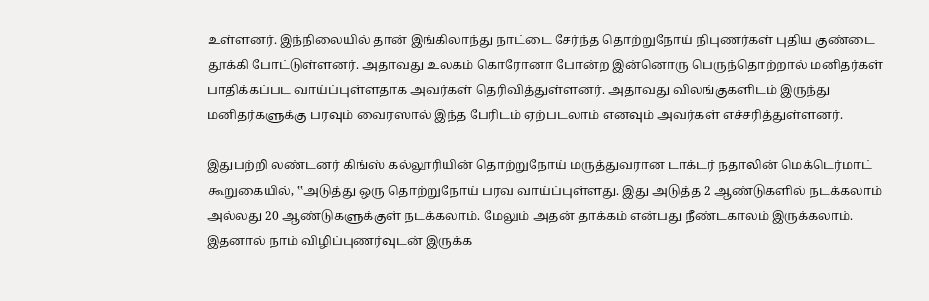உள்ளனர். இந்நிலையில் தான் இங்கிலாந்து நாட்டை சேர்ந்த தொற்றுநோய் நிபுணர்கள் புதிய குண்டை தூக்கி போட்டுள்ளனர். அதாவது உலகம் கொரோனா போன்ற இன்னொரு பெருந்தொற்றால் மனிதர்கள் பாதிக்கப்பட வாய்ப்புள்ளதாக அவர்கள் தெரிவித்துள்ளனர். அதாவது விலங்குகளிடம் இருந்து மனிதர்களுக்கு பரவும் வைரஸால் இந்த பேரிடம் ஏற்படலாம் எனவும் அவர்கள் எச்சரித்துள்ளனர்.

இதுபற்றி லண்டனர் கிங்ஸ் கல்லூரியின் தொற்றுநோய் மருத்துவரான டாக்டர் நதாலின் மெக்டெர்மாட் கூறுகையில், ‛‛அடுத்து ஒரு தொற்றுநோய் பரவ வாய்ப்புள்ளது. இது அடுத்த 2 ஆண்டுகளில் நடக்கலாம் அல்லது 20 ஆண்டுகளுக்குள் நடக்கலாம். மேலும் அதன் தாக்கம் என்பது நீண்டகாலம் இருக்கலாம். இதனால் நாம் விழிப்புணர்வுடன் இருக்க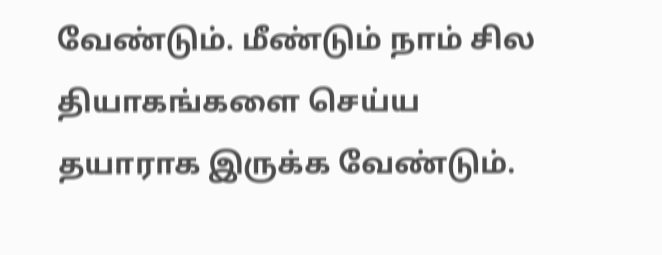வேண்டும். மீண்டும் நாம் சில தியாகங்களை செய்ய தயாராக இருக்க வேண்டும்.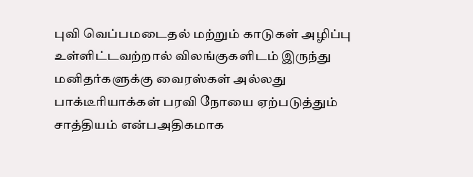புவி வெப்பமடைதல் மற்றும் காடுகள் அழிப்பு உள்ளிட்டவற்றால் விலங்குகளிடம் இருந்து மனிதர்களுக்கு வைரஸ்கள் அல்லது பாக்டீரியாக்கள் பரவி நோயை ஏற்படுத்தும் சாத்தியம் என்பஅதிகமாக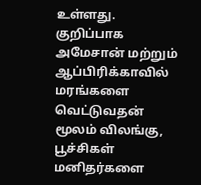உள்ளது. குறிப்பாக அமேசான் மற்றும் ஆப்பிரிக்காவில் மரங்களை வெட்டுவதன் மூலம் விலங்கு, பூச்சிகள் மனிதர்களை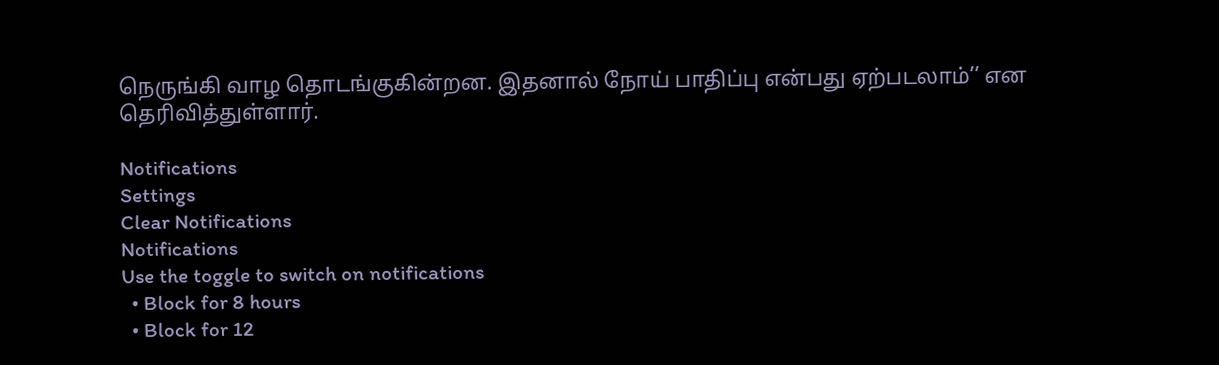நெருங்கி வாழ தொடங்குகின்றன. இதனால் நோய் பாதிப்பு என்பது ஏற்படலாம்’’ என தெரிவித்துள்ளார்.

Notifications
Settings
Clear Notifications
Notifications
Use the toggle to switch on notifications
  • Block for 8 hours
  • Block for 12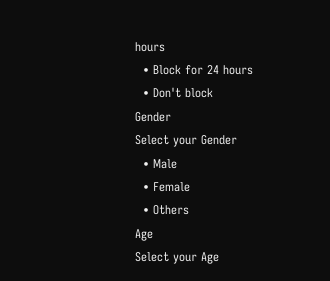hours
  • Block for 24 hours
  • Don't block
Gender
Select your Gender
  • Male
  • Female
  • Others
Age
Select your Age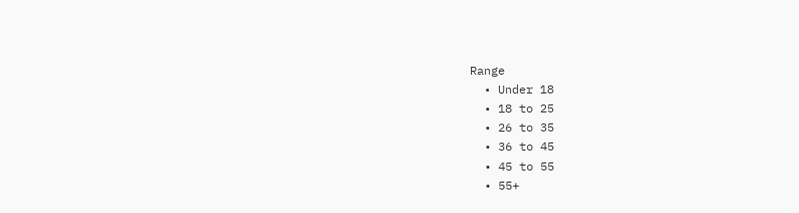Range
  • Under 18
  • 18 to 25
  • 26 to 35
  • 36 to 45
  • 45 to 55
  • 55+